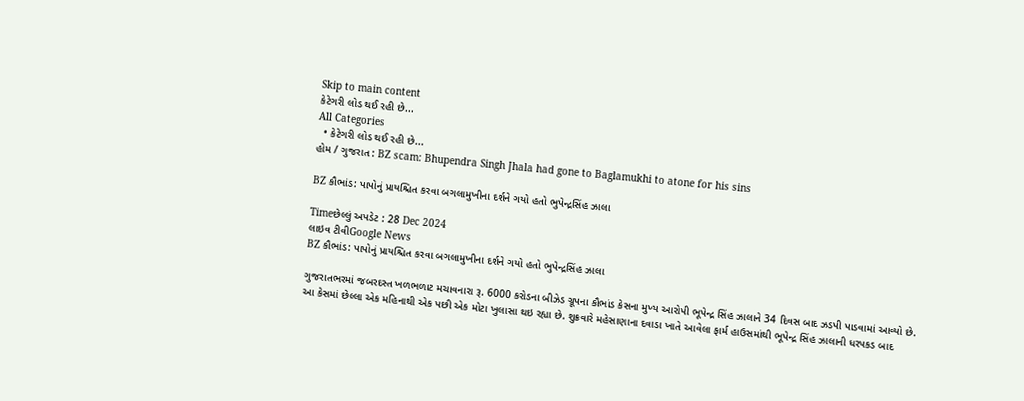Skip to main content
કેટેગરી લોડ થઈ રહી છે...
All Categories
  • કેટેગરી લોડ થઈ રહી છે...
હોમ / ગુજરાત : BZ scam: Bhupendra Singh Jhala had gone to Baglamukhi to atone for his sins

BZ કૌભાંડ: પાપોનું પ્રાયશ્ચિત કરવા બગલામુખીના દર્શને ગયો હતો ભુપેન્દ્રસિંહ ઝાલા

Timeછેલ્લું અપડેટ : 28 Dec 2024
લાઇવ ટીવીGoogle News
BZ કૌભાંડ: પાપોનું પ્રાયશ્ચિત કરવા બગલામુખીના દર્શને ગયો હતો ભુપેન્દ્રસિંહ ઝાલા

ગુજરાતભરમાં જબરદસ્ત ખળભળાટ મચાવનારા રૂ. 6000 કરોડના બીઝેડ ગ્રૂપના કૌભાંડ કેસના મુખ્ય આરોપી ભૂપેન્દ્ર સિંહ ઝાલાને 34 દિવસ બાદ ઝડપી પાડવામાં આવ્યો છે. આ કેસમાં છેલ્લા એક મહિનાથી એક પછી એક મોટા ખુલાસા થઇ રહ્યા છે. શુક્રવારે મહેસાણાના દવાડા ખાતે આવેલા ફાર્મ હાઉસમાંથી ભૂપેન્દ્ર સિંહ ઝાલાની ધરપકડ બાદ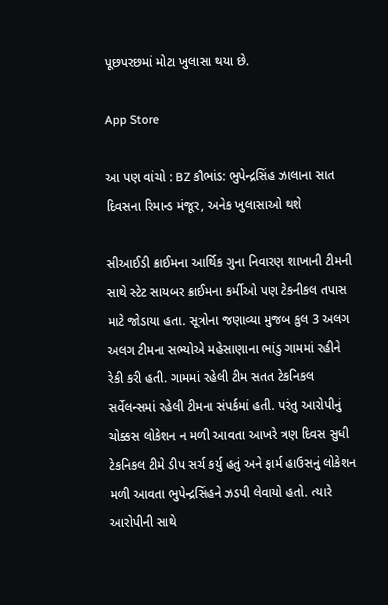પૂછપરછમાં મોટા ખુલાસા થયા છે.

App Store

આ પણ વાંચો : BZ કૌભાંડ: ભુપેન્દ્રસિંહ ઝાલાના સાત દિવસના રિમાન્ડ મંજૂર, અનેક ખુલાસાઓ થશે

સીઆઈડી ક્રાઈમના આર્થિક ગુના નિવારણ શાખાની ટીમની સાથે સ્ટેટ સાયબર ક્રાઈમના કર્મીઓ પણ ટેકનીકલ તપાસ માટે જોડાયા હતા. સૂત્રોના જણાવ્યા મુજબ કુલ 3 અલગ અલગ ટીમના સભ્યોએ મહેસાણાના ભાંડુ ગામમાં રહીને રેકી કરી હતી. ગામમાં રહેલી ટીમ સતત ટેકનિકલ સર્વેલન્સમાં રહેલી ટીમના સંપર્કમાં હતી. પરંતુ આરોપીનું ચોક્કસ લોકેશન ન મળી આવતા આખરે ત્રણ દિવસ સુધી ટેકનિકલ ટીમે ડીપ સર્ચ કર્યુ હતું અને ફાર્મ હાઉસનું લોકેશન મળી આવતા ભુપેન્દ્રસિંહને ઝડપી લેવાયો હતો. ત્યારે આરોપીની સાથે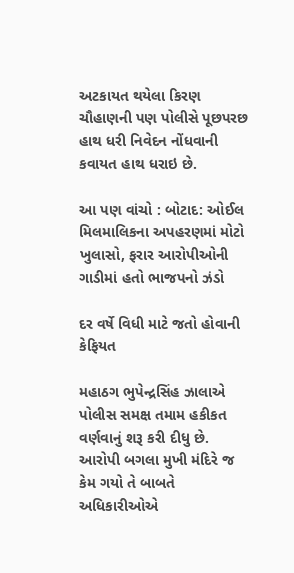અટકાયત થયેલા કિરણ ચૌહાણની પણ પોલીસે પૂછપરછ હાથ ધરી નિવેદન નોંધવાની કવાયત હાથ ધરાઇ છે.

આ પણ વાંચો : બોટાદ: ઓઈલ મિલમાલિકના અપહરણમાં મોટો ખુલાસો, ફરાર આરોપીઓની ગાડીમાં હતો ભાજપનો ઝંડો

દર વર્ષે વિધી માટે જતો હોવાની કેફિયત

મહાઠગ ભુપેન્દ્રસિંહ ઝાલાએ પોલીસ સમક્ષ તમામ હકીકત વર્ણવાનું શરૂ કરી દીધુ છે. આરોપી બગલા મુખી મંદિરે જ કેમ ગયો તે બાબતે અધિકારીઓએ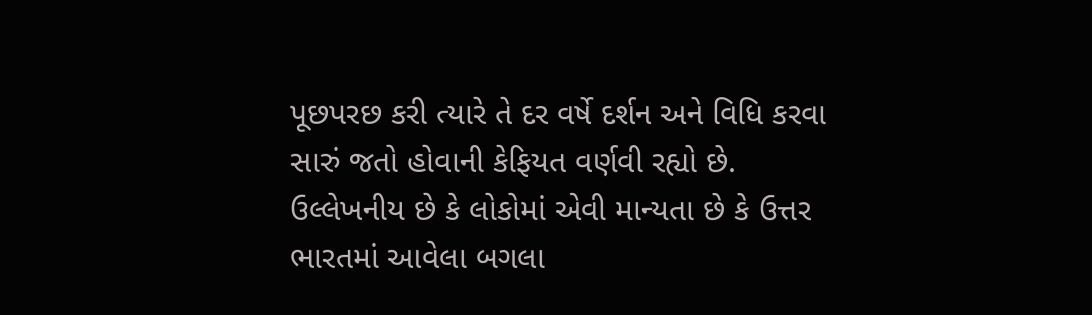પૂછપરછ કરી ત્યારે તે દર વર્ષે દર્શન અને વિધિ કરવા સારું જતો હોવાની કેફિયત વર્ણવી રહ્યો છે. ઉલ્લેખનીય છે કે લોકોમાં એવી માન્યતા છે કે ઉત્તર ભારતમાં આવેલા બગલા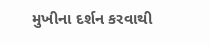મુખીના દર્શન કરવાથી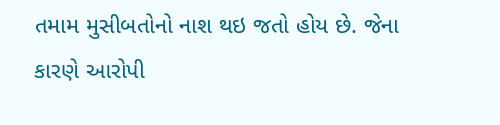તમામ મુસીબતોનો નાશ થઇ જતો હોય છે. જેના કારણે આરોપી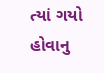ત્યાં ગયો હોવાનુ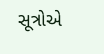સૂત્રોએ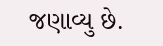જણાવ્યુ છે.